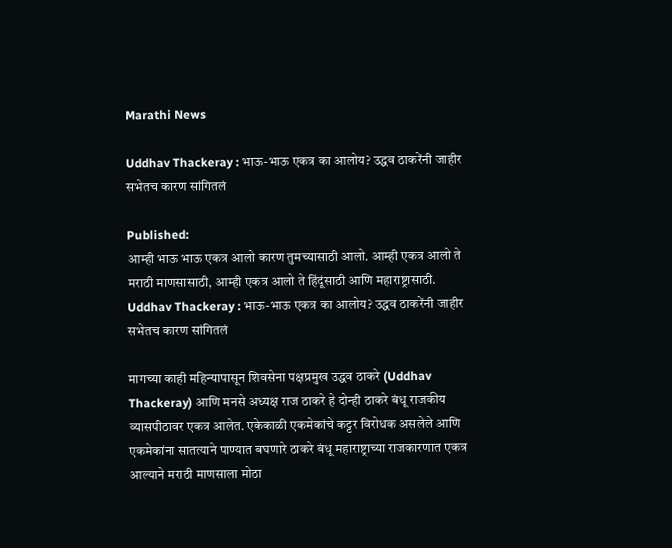Marathi News

Uddhav Thackeray : भाऊ-भाऊ एकत्र का आलोय? उद्धव ठाकरेंनी जाहीर सभेतच कारण सांगितलं

Published:
आम्ही भाऊ भाऊ एकत्र आलो कारण तुमच्यासाठी आलो. आम्ही एकत्र आलो ते मराठी माणसासाठी, आम्ही एकत्र आलो ते हिंदूंसाठी आणि महाराष्ट्रासाठी.
Uddhav Thackeray : भाऊ-भाऊ एकत्र का आलोय? उद्धव ठाकरेंनी जाहीर सभेतच कारण सांगितलं

मागच्या काही महिन्यापासून शिवसेना पक्षप्रमुख उद्धव ठाकरे (Uddhav Thackeray) आणि मनसे अध्यक्ष राज ठाकरे हे दोन्ही ठाकरे बंधू राजकीय व्यासपीठावर एकत्र आलेत. एकेकाळी एकमेकांचे कट्टर विरोधक असलेले आणि एकमेकांना सातत्याने पाण्यात बघणारे ठाकरे बंधू महाराष्ट्राच्या राजकारणात एकत्र आल्याने मराठी माणसाला मोठा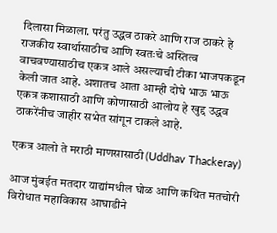दिलासा मिळाला. परंतु उद्धव ठाकरे आणि राज ठाकरे हे राजकीय स्वार्थासाठीच आणि स्वतःचे अस्तित्व वाचवण्यासाठीच एकत्र आले असल्याची टीका भाजपकडून केली जात आहे. अशातच आता आम्ही दोघे भाऊ भाऊ एकत्र कशासाठी आणि कोणासाठी आलोय हे खुद्द उद्धव ठाकरेंनीच जाहीर सभेत सांगून टाकले आहे.

एकत्र आलो ते मराठी माणसासाठी (Uddhav Thackeray)

आज मुंबईत मतदार याद्यांमधील घोळ आणि कथित मतचोरी विरोधात महाविकास आघाडीने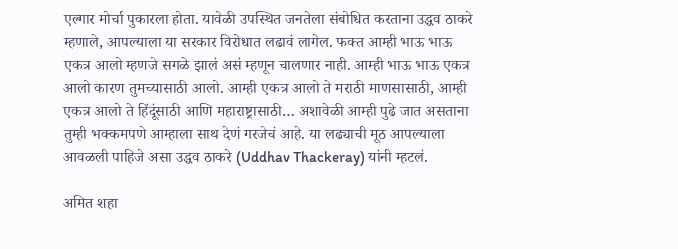एल्गार मोर्चा पुकारला होता. यावेळी उपस्थित जनतेला संबोधित करताना उद्धव ठाकरे म्हणाले, आपल्याला या सरकार विरोधात लढावं लागेल. फक्त आम्ही भाऊ भाऊ एकत्र आलो म्हणजे सगळे झालं असं म्हणून चालणार नाही. आम्ही भाऊ भाऊ एकत्र आलो कारण तुमच्यासाठी आलो. आम्ही एकत्र आलो ते मराठी माणसासाठी, आम्ही एकत्र आलो ते हिंदूंसाठी आणि महाराष्ट्रासाठी… अशावेळी आम्ही पुढे जात असताना तुम्ही भक्कमपणे आम्हाला साथ देणं गरजेचं आहे. या लढ्याची मूठ आपल्याला आवळली पाहिजे असा उद्धव ठाकरे (Uddhav Thackeray) यांनी म्हटलं.

अमित शहा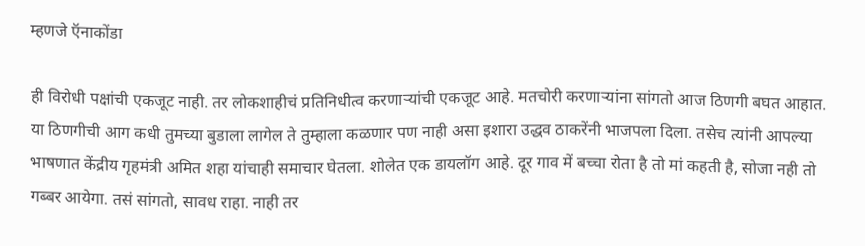म्हणजे ऍनाकोंडा

ही विरोधी पक्षांची एकजूट नाही. तर लोकशाहीचं प्रतिनिधीत्व करणाऱ्यांची एकजूट आहे. मतचोरी करणाऱ्यांना सांगतो आज ठिणगी बघत आहात. या ठिणगीची आग कधी तुमच्या बुडाला लागेल ते तुम्हाला कळणार पण नाही असा इशारा उद्धव ठाकरेंनी भाजपला दिला. तसेच त्यांनी आपल्या भाषणात केंद्रीय गृहमंत्री अमित शहा यांचाही समाचार घेतला. शोलेत एक डायलॉग आहे. दूर गाव में बच्चा रोता है तो मां कहती है, सोजा नही तो गब्बर आयेगा. तसं सांगतो, सावध राहा. नाही तर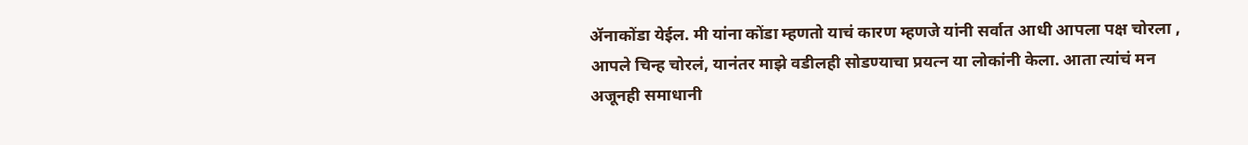ॲनाकोंडा येईल. मी यांना कोंडा म्हणतो याचं कारण म्हणजे यांनी सर्वात आधी आपला पक्ष चोरला , आपले चिन्ह चोरलं, यानंतर माझे वडीलही सोडण्याचा प्रयत्न या लोकांनी केला. आता त्यांचं मन अजूनही समाधानी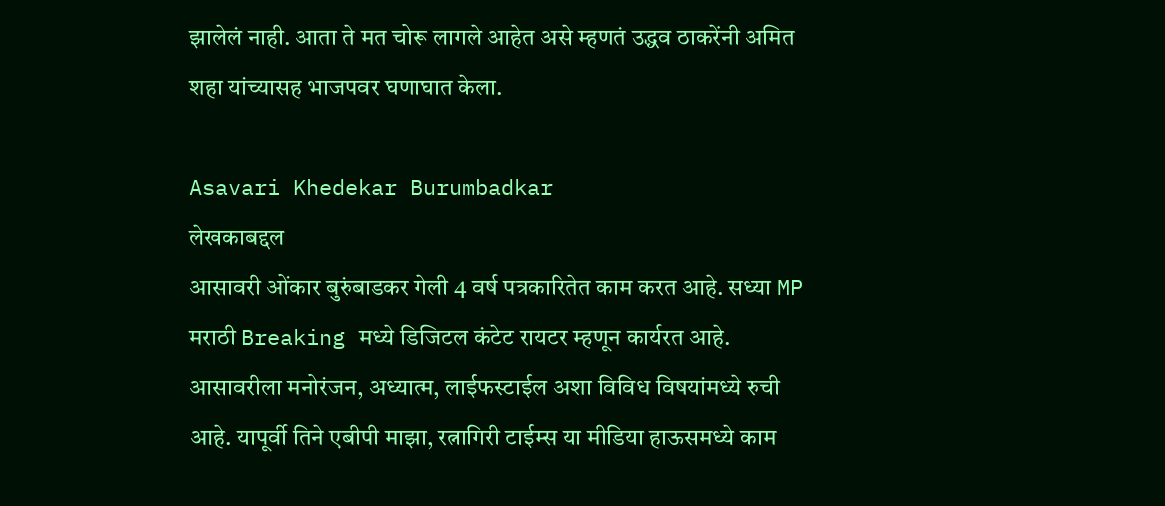झालेलं नाही. आता ते मत चोरू लागले आहेत असे म्हणतं उद्धव ठाकरेंनी अमित शहा यांच्यासह भाजपवर घणाघात केला.

Asavari Khedekar Burumbadkar
लेखकाबद्दल
आसावरी ओंकार बुरुंबाडकर गेली 4 वर्ष पत्रकारितेत काम करत आहे. सध्या MP मराठी Breaking मध्ये डिजिटल कंटेट रायटर म्हणून कार्यरत आहे. आसावरीला मनोरंजन, अध्यात्म, लाईफस्टाईल अशा विविध विषयांमध्ये रुची आहे. यापूर्वी तिने एबीपी माझा, रत्नागिरी टाईम्स या मीडिया हाऊसमध्ये काम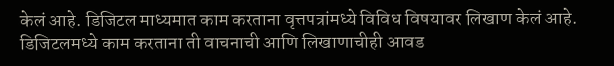केलं आहे. डिजिटल माध्यमात काम करताना वृत्तपत्रांमध्ये विविध विषयावर लिखाण केलं आहे. डिजिटलमध्ये काम करताना ती वाचनाची आणि लिखाणाचीही आवड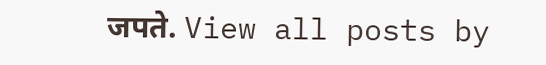जपते. View all posts by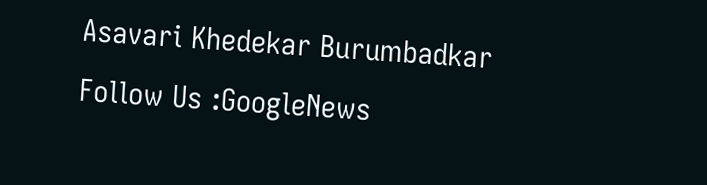Asavari Khedekar Burumbadkar
Follow Us :GoogleNews